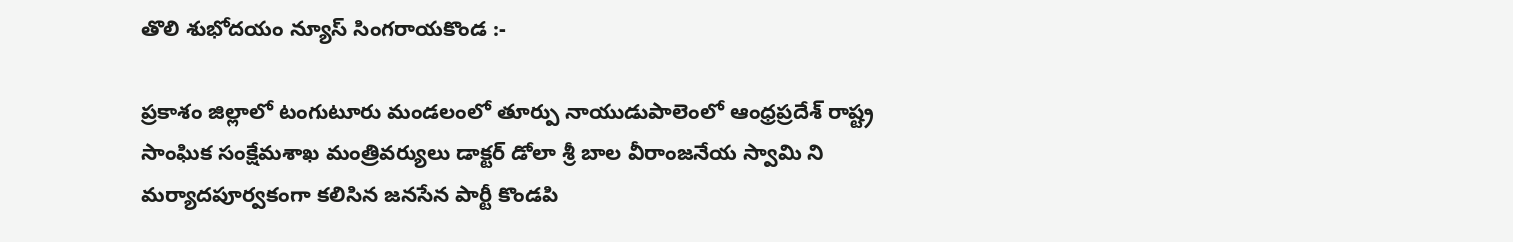తొలి శుభోదయం న్యూస్ సింగరాయకొండ :-

ప్రకాశం జిల్లాలో టంగుటూరు మండలంలో తూర్పు నాయుడుపాలెంలో ఆంధ్రప్రదేశ్ రాష్ట్ర సాంఘిక సంక్షేమశాఖ మంత్రివర్యులు డాక్టర్ డోలా శ్రీ బాల వీరాంజనేయ స్వామి ని మర్యాదపూర్వకంగా కలిసిన జనసేన పార్టీ కొండపి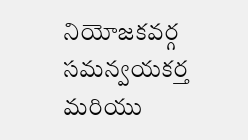నియోజకవర్గ సమన్వయకర్త మరియు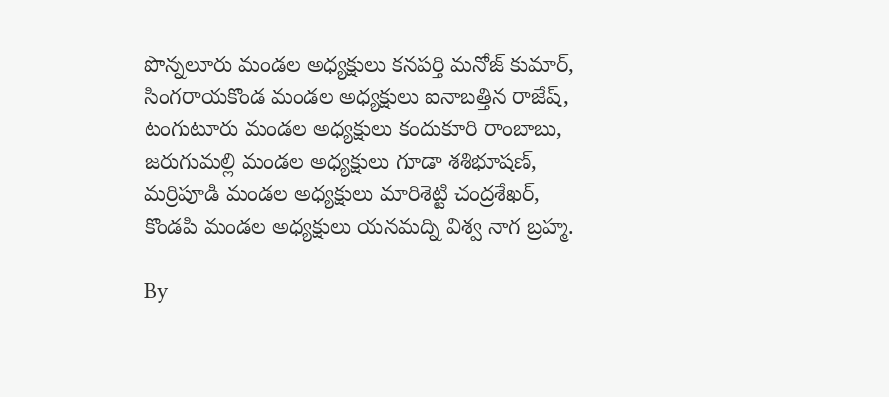పొన్నలూరు మండల అధ్యక్షులు కనపర్తి మనోజ్ కుమార్, సింగరాయకొండ మండల అధ్యక్షులు ఐనాబత్తిన రాజేష్, టంగుటూరు మండల అధ్యక్షులు కందుకూరి రాంబాబు, జరుగుమల్లి మండల అధ్యక్షులు గూడా శశిభూషణ్, మర్రిపూడి మండల అధ్యక్షులు మారిశెట్టి చంద్రశేఖర్, కొండపి మండల అధ్యక్షులు యనమద్ని విశ్వ నాగ బ్రహ్మ.

By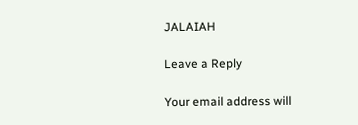JALAIAH

Leave a Reply

Your email address will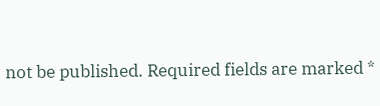not be published. Required fields are marked *